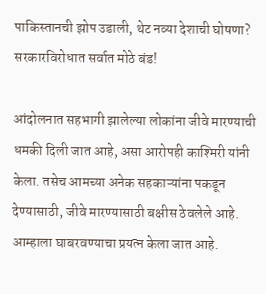पाकिस्तानची झोप उडाली, थेट नव्या देशाची घोषणा? सरकारविरोधात सर्वात मोठे बंड!

आंदोलनात सहभागी झालेल्या लोकांना जीवे मारण्याची धमकी दिली जात आहे, असा आरोपही काश्मिरी यांनी केला. तसेच आमच्या अनेक सहकाऱ्यांना पकडून देण्यासाठी, जीवे मारण्यासाठी बक्षीस ठेवलेले आहे. आम्हाला घाबरवण्याचा प्रयत्न केला जात आहे.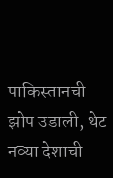पाकिस्तानची झोप उडाली, थेट नव्या देशाची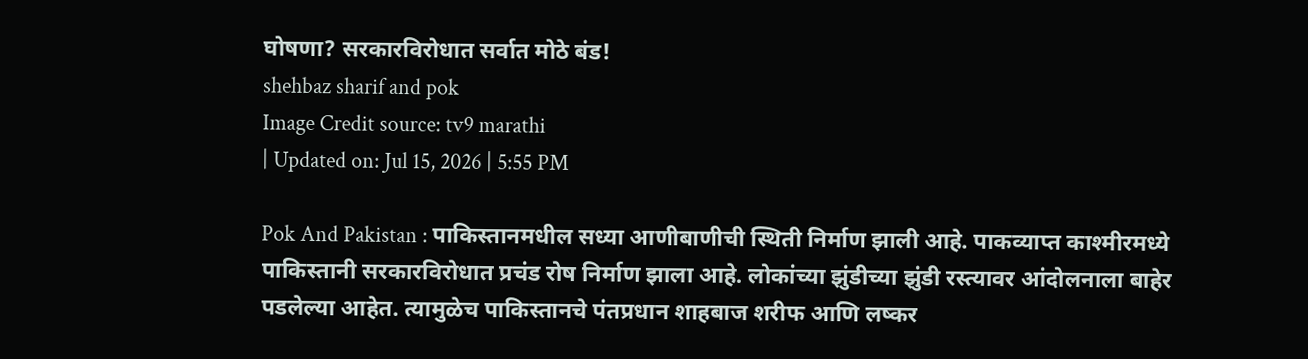घोषणा? सरकारविरोधात सर्वात मोठे बंड!
shehbaz sharif and pok
Image Credit source: tv9 marathi
| Updated on: Jul 15, 2026 | 5:55 PM

Pok And Pakistan : पाकिस्तानमधील सध्या आणीबाणीची स्थिती निर्माण झाली आहे. पाकव्याप्त काश्मीरमध्ये पाकिस्तानी सरकारविरोधात प्रचंड रोष निर्माण झाला आहे. लोकांच्या झुंडीच्या झुंडी रस्त्यावर आंदोलनाला बाहेर पडलेल्या आहेत. त्यामुळेच पाकिस्तानचे पंतप्रधान शाहबाज शरीफ आणि लष्कर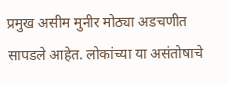प्रमुख असीम मुनीर मोठ्या अडचणीत सापडले आहेत. लोकांच्या या असंतोषाचे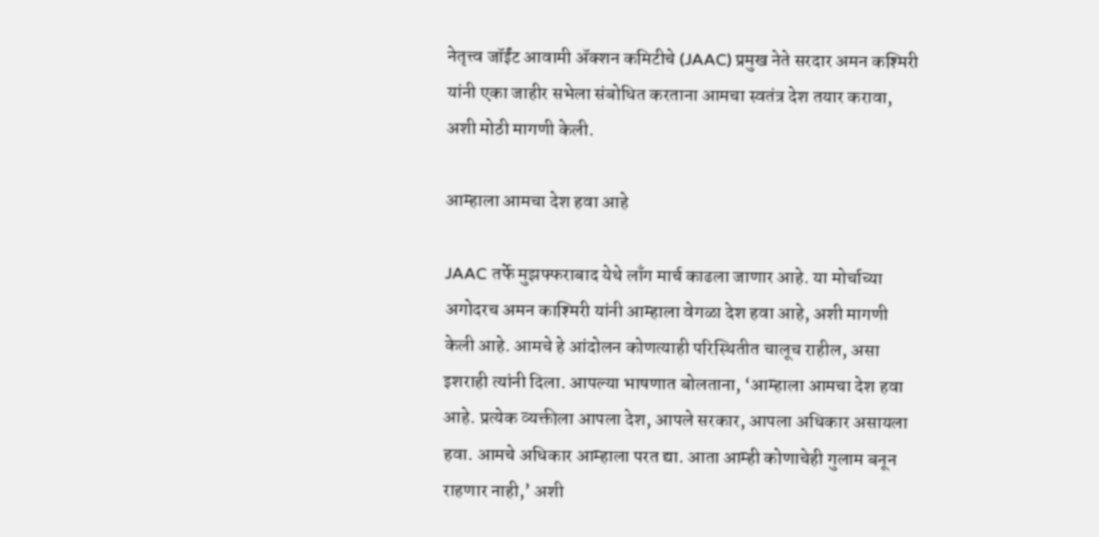नेतृत्त्व जॉईंट आवामी ॲक्शन कमिटीचे (JAAC) प्रमुख नेते सरदार अमन कश्मिरी यांनी एका जाहीर सभेला संबोधित करताना आमचा स्वतंत्र देश तयार करावा, अशी मोठी मागणी केली.

आम्हाला आमचा देश हवा आहे

JAAC तर्फे मुझफ्फराबाद येथे लाँग मार्च काढला जाणार आहे. या मोर्चाच्या अगोदरच अमन काश्मिरी यांनी आम्हाला वेगळा देश हवा आहे, अशी मागणी केली आहे. आमचे हे आंदोलन कोणत्याही परिस्थितीत चालूच राहील, असा इशराही त्यांनी दिला. आपल्या भाषणात बोलताना, ‘आम्हाला आमचा देश हवा आहे. प्रत्येक व्यक्तीला आपला देश, आपले सरकार, आपला अधिकार असायला हवा. आमचे अधिकार आम्हाला परत द्या. आता आम्ही कोणाचेही गुलाम बनून राहणार नाही,’ अशी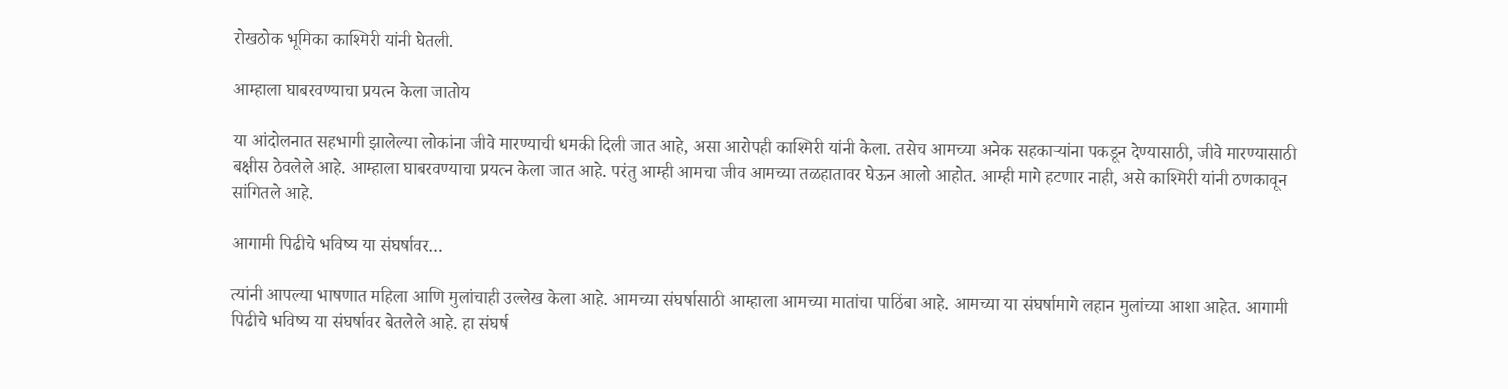रोखठोक भूमिका काश्मिरी यांनी घेतली.

आम्हाला घाबरवण्याचा प्रयत्न केला जातोय

या आंदोलनात सहभागी झालेल्या लोकांना जीवे मारण्याची धमकी दिली जात आहे, असा आरोपही काश्मिरी यांनी केला. तसेच आमच्या अनेक सहकाऱ्यांना पकडून देण्यासाठी, जीवे मारण्यासाठी बक्षीस ठेवलेले आहे. आम्हाला घाबरवण्याचा प्रयत्न केला जात आहे. परंतु आम्ही आमचा जीव आमच्या तळहातावर घेऊन आलो आहोत. आम्ही मागे हटणार नाही, असे काश्मिरी यांनी ठणकावून सांगितले आहे.

आगामी पिढीचे भविष्य या संघर्षावर…

त्यांनी आपल्या भाषणात महिला आणि मुलांचाही उल्लेख केला आहे. आमच्या संघर्षासाठी आम्हाला आमच्या मातांचा पाठिंबा आहे. आमच्या या संघर्षामागे लहान मुलांच्या आशा आहेत. आगामी पिढीचे भविष्य या संघर्षावर बेतलेले आहे. हा संघर्ष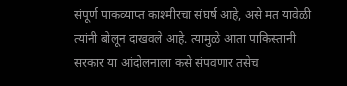संपूर्ण पाकव्याप्त काश्मीरचा संघर्ष आहे, असे मत यावेळी त्यांनी बोलून दाखवले आहे. त्यामुळे आता पाकिस्तानी सरकार या आंदोलनाला कसे संपवणार तसेच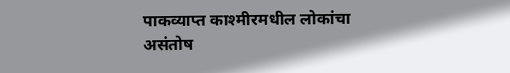पाकव्याप्त काश्मीरमधील लोकांचा असंतोष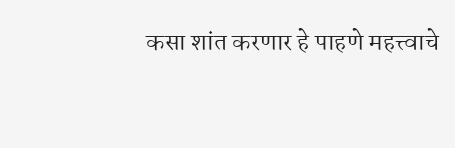कसा शांत करणार हे पाहणे महत्त्वाचे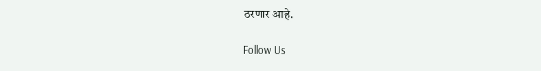ठरणार आहे.

Follow Us